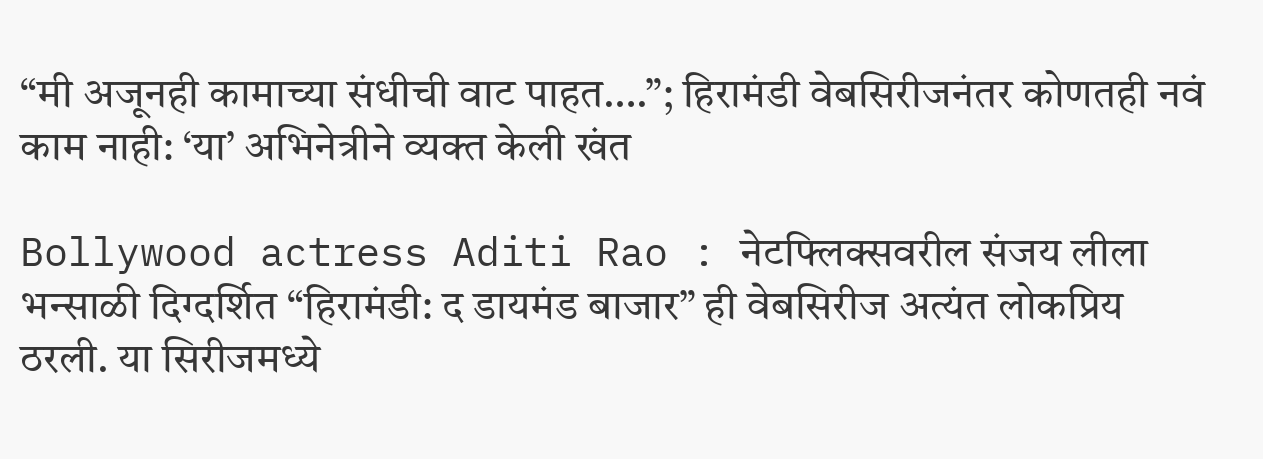“मी अजूनही कामाच्या संधीची वाट पाहत….”; हिरामंडी वेबसिरीजनंतर कोणतही नवं काम नाही: ‘या’ अभिनेत्रीने व्यक्त केली खंत

Bollywood actress Aditi Rao : नेटफ्लिक्सवरील संजय लीला भन्साळी दिग्दर्शित “हिरामंडी: द डायमंड बाजार” ही वेबसिरीज अत्यंत लोकप्रिय ठरली. या सिरीजमध्ये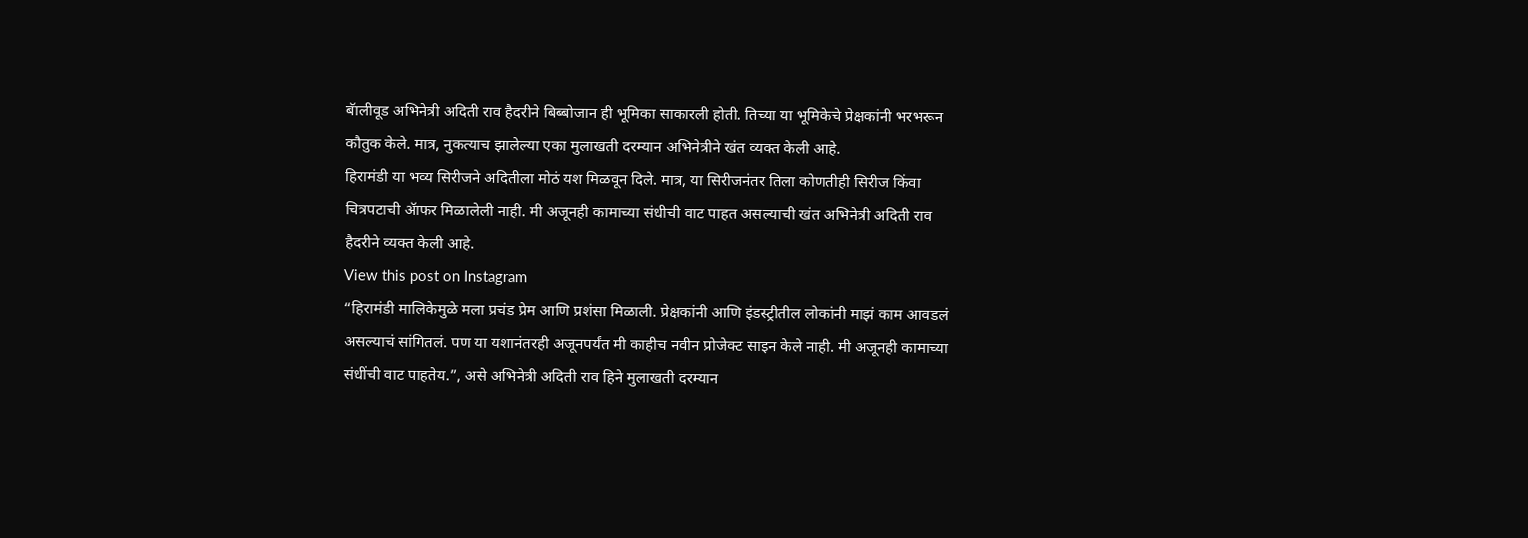बॅालीवूड अभिनेत्री अदिती राव हैदरीने बिब्बोजान ही भूमिका साकारली होती. तिच्या या भूमिकेचे प्रेक्षकांनी भरभरून कौतुक केले. मात्र, नुकत्याच झालेल्या एका मुलाखती दरम्यान अभिनेत्रीने खंत व्यक्त केली आहे.
हिरामंडी या भव्य सिरीजने अदितीला मोठं यश मिळवून दिले. मात्र, या सिरीजनंतर तिला कोणतीही सिरीज किंवा चित्रपटाची ॲाफर मिळालेली नाही. मी अजूनही कामाच्या संधीची वाट पाहत असल्याची खंत अभिनेत्री अदिती राव हैदरीने व्यक्त केली आहे.
View this post on Instagram
“हिरामंडी मालिकेमुळे मला प्रचंड प्रेम आणि प्रशंसा मिळाली. प्रेक्षकांनी आणि इंडस्ट्रीतील लोकांनी माझं काम आवडलं असल्याचं सांगितलं. पण या यशानंतरही अजूनपर्यंत मी काहीच नवीन प्रोजेक्ट साइन केले नाही. मी अजूनही कामाच्या संधींची वाट पाहतेय.”, असे अभिनेत्री अदिती राव हिने मुलाखती दरम्यान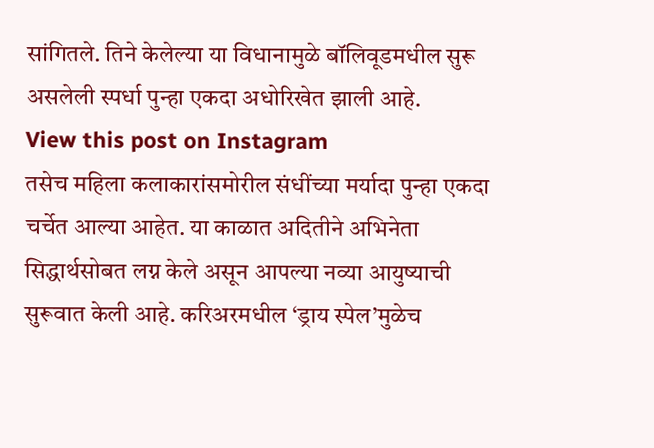सांगितले. तिने केलेल्या या विधानामुळे बॉलिवूडमधील सुरू असलेली स्पर्धा पुन्हा एकदा अधोरिखेत झाली आहे.
View this post on Instagram
तसेच महिला कलाकारांसमोरील संधींच्या मर्यादा पुन्हा एकदा चर्चेत आल्या आहेत. या काळात अदितीने अभिनेता सिद्धार्थसोबत लग्न केले असून आपल्या नव्या आयुष्याची सुरूवात केली आहे. करिअरमधील ‘ड्राय स्पेल’मुळेच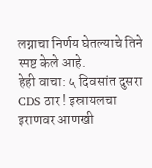लग्नाचा निर्णय घेतल्याचे तिने स्पष्ट केले आहे.
हेही वाचा: ५ दिवसांत दुसरा CDS ठार ! इस्रायलचा इराणवर आणखी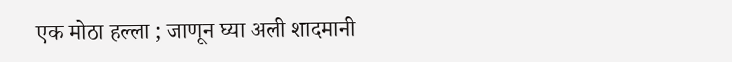एक मोठा हल्ला ; जाणून घ्या अली शादमानी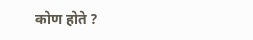कोण होते ?